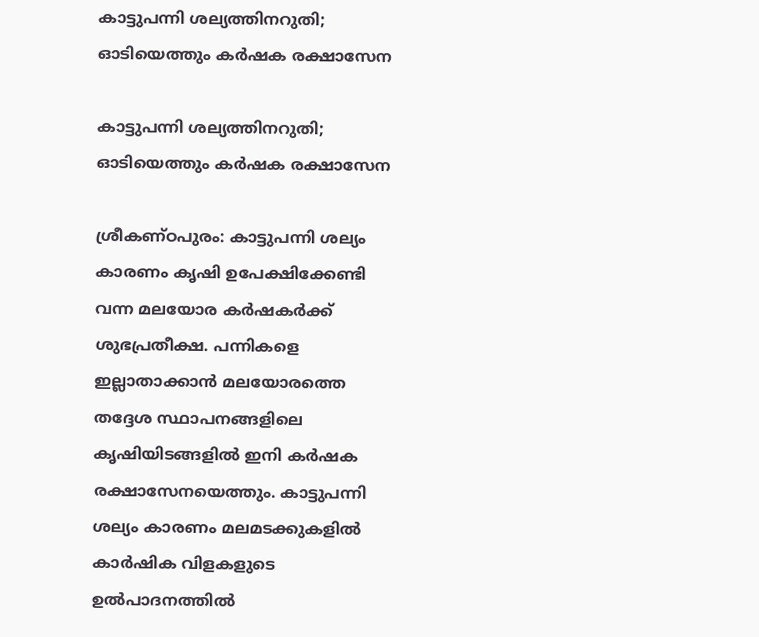കാട്ടുപന്നി ശല്യത്തിനറുതി; ഓടിയെത്തും കർഷക രക്ഷാസേന

കാട്ടുപന്നി ശല്യത്തിനറുതി; ഓടിയെത്തും കർഷക രക്ഷാസേന

ശ്രീകണ്ഠപുരം: കാട്ടുപന്നി ശല്യം കാരണം കൃഷി ഉപേക്ഷിക്കേണ്ടി വന്ന മലയോര കർഷകർക്ക് ശുഭപ്രതീക്ഷ. പന്നികളെ ഇല്ലാതാക്കാൻ മലയോരത്തെ തദ്ദേശ സ്ഥാപനങ്ങളിലെ കൃഷിയിടങ്ങളിൽ ഇനി കർഷക രക്ഷാസേനയെത്തും. കാട്ടുപന്നി ശല്യം കാരണം മലമടക്കുകളിൽ കാർഷിക വിളകളുടെ ഉൽപാദനത്തിൽ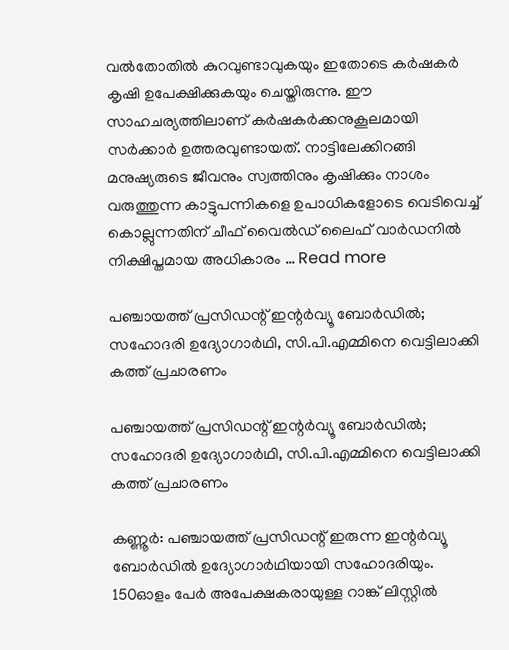വൽതോതിൽ കുറവുണ്ടാവുകയും ഇതോടെ കർഷകർ കൃഷി ഉപേക്ഷിക്കുകയും ചെയ്തിരുന്നു. ഈ സാഹചര്യത്തിലാണ് കർഷകർക്കനുകൂലമായി സർക്കാർ ഉത്തരവുണ്ടായത്. നാട്ടിലേക്കിറങ്ങി മനുഷ്യരുടെ ജീവനും സ്വത്തിനും കൃഷിക്കും നാശം വരുത്തുന്ന കാട്ടുപന്നികളെ ഉപാധികളോടെ വെടിവെച്ച് കൊല്ലുന്നതിന് ചീഫ് വൈൽഡ് ലൈഫ് വാർഡനിൽ നിക്ഷിപ്തമായ അധികാരം … Read more

പഞ്ചായത്ത് പ്രസിഡന്റ് ഇന്റർവ്യൂ ബോർഡിൽ; സഹോദരി ഉദ്യോഗാർഥി, സി.പി.എമ്മിനെ വെട്ടിലാക്കി കത്ത് പ്രചാരണം

പഞ്ചായത്ത് പ്രസിഡന്റ് ഇന്റർവ്യൂ ബോർഡിൽ; സഹോദരി ഉദ്യോഗാർഥി, സി.പി.എമ്മിനെ വെട്ടിലാക്കി കത്ത് പ്രചാരണം

കണ്ണൂർ: പഞ്ചായത്ത് പ്രസിഡന്റ് ഇരുന്ന ഇന്റർവ്യൂ ബോർഡിൽ ഉദ്യോഗാർഥിയായി സഹോദരിയും. 150ഓളം പേർ അപേക്ഷകരായുള്ള റാങ്ക് ലിസ്റ്റിൽ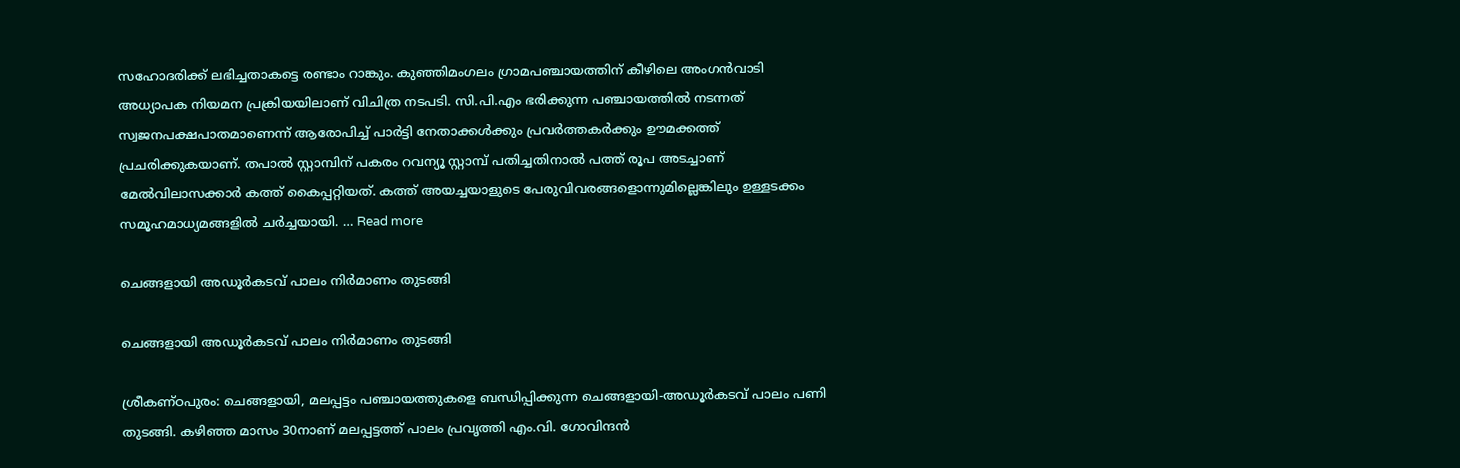സഹോദരിക്ക് ലഭിച്ചതാകട്ടെ രണ്ടാം റാങ്കും. കുഞ്ഞിമംഗലം ഗ്രാമപഞ്ചായത്തിന് കീഴിലെ അംഗൻവാടി അധ്യാപക നിയമന പ്രക്രിയയിലാണ് വിചിത്ര നടപടി. സി.പി.എം ഭരിക്കുന്ന പഞ്ചായത്തിൽ നടന്നത് സ്വജനപക്ഷപാതമാണെന്ന് ആരോപിച്ച് പാർട്ടി നേതാക്കൾക്കും പ്രവർത്തകർക്കും ഊമക്കത്ത് പ്രചരിക്കുകയാണ്. തപാൽ സ്റ്റാമ്പിന് പകരം റവന്യൂ സ്റ്റാമ്പ് പതിച്ചതിനാൽ പത്ത് രൂപ അടച്ചാണ് മേൽവിലാസക്കാർ കത്ത് കൈപ്പറ്റിയത്. കത്ത് അയച്ചയാളുടെ പേരുവിവരങ്ങളൊന്നുമില്ലെങ്കിലും ഉള്ളടക്കം സമൂഹമാധ്യമങ്ങളിൽ ചർച്ചയായി. … Read more

ചെങ്ങളായി അഡൂർകടവ് പാലം നിര്‍മാണം തുടങ്ങി

ചെങ്ങളായി അഡൂർകടവ് പാലം നിര്‍മാണം തുടങ്ങി

ശ്രീകണ്ഠപുരം: ചെങ്ങളായി, മലപ്പട്ടം പഞ്ചായത്തുകളെ ബന്ധിപ്പിക്കുന്ന ചെങ്ങളായി-അഡൂർകടവ് പാലം പണി തുടങ്ങി. കഴിഞ്ഞ മാസം 30നാണ് മലപ്പട്ടത്ത് പാലം പ്രവൃത്തി എം.വി. ഗോവിന്ദൻ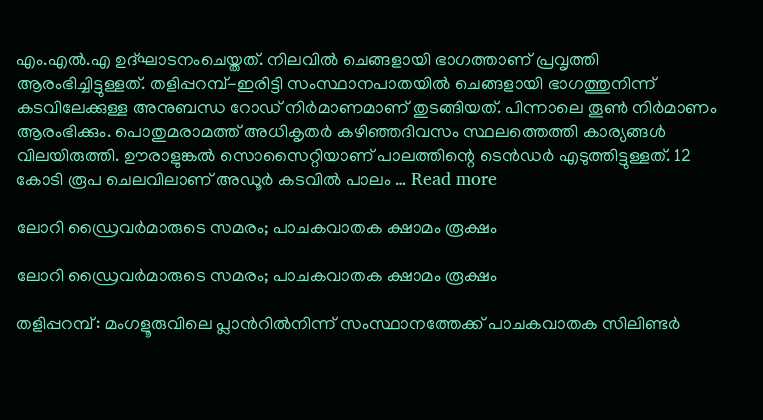എം.എൽ.എ ഉദ്ഘാടനംചെയ്തത്. നിലവിൽ ചെങ്ങളായി ഭാഗത്താണ് പ്രവൃത്തി ആരംഭിച്ചിട്ടുള്ളത്. തളിപ്പറമ്പ്-ഇരിട്ടി സംസ്ഥാനപാതയിൽ ചെങ്ങളായി ഭാഗത്തുനിന്ന് കടവിലേക്കുള്ള അനുബന്ധ റോഡ് നിർമാണമാണ് തുടങ്ങിയത്. പിന്നാലെ തൂൺ നിർമാണം ആരംഭിക്കും. പൊതുമരാമത്ത് അധികൃതർ കഴിഞ്ഞദിവസം സ്ഥലത്തെത്തി കാര്യങ്ങൾ വിലയിരുത്തി. ഊരാളുങ്കൽ സൊസൈറ്റിയാണ് പാലത്തിന്റെ ടെൻഡർ എടുത്തിട്ടുള്ളത്. 12 കോടി രൂപ ചെലവിലാണ് അഡൂർ കടവിൽ പാലം … Read more

ലോറി ഡ്രൈവർമാരുടെ സമരം; പാചകവാതക ക്ഷാമം രൂക്ഷം

ലോറി ഡ്രൈവർമാരുടെ സമരം; പാചകവാതക ക്ഷാമം രൂക്ഷം

തളിപ്പറമ്പ്: മംഗളൂരുവിലെ പ്ലാന്‍റിൽനിന്ന് സംസ്ഥാനത്തേക്ക് പാചകവാതക സിലിണ്ടർ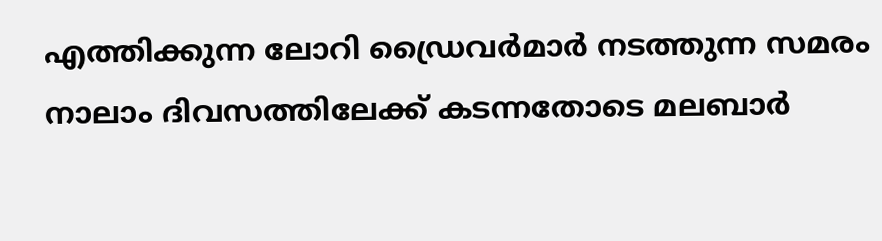എത്തിക്കുന്ന ലോറി ഡ്രൈവർമാർ നടത്തുന്ന സമരം നാലാം ദിവസത്തിലേക്ക് കടന്നതോടെ മലബാർ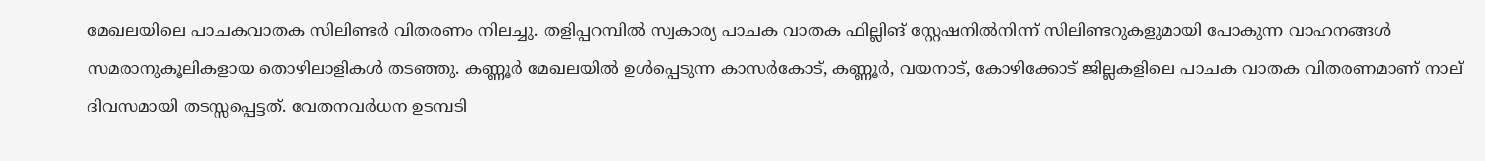മേഖലയിലെ പാചകവാതക സിലിണ്ടർ വിതരണം നിലച്ചു. തളിപ്പറമ്പിൽ സ്വകാര്യ പാചക വാതക ഫില്ലിങ് സ്റ്റേഷനിൽനിന്ന് സിലിണ്ടറുകളുമായി പോകുന്ന വാഹനങ്ങൾ സമരാനുകൂലികളായ തൊഴിലാളികൾ തടഞ്ഞു. കണ്ണൂർ മേഖലയിൽ ഉൾപ്പെടുന്ന കാസർകോട്, കണ്ണൂർ, വയനാട്, കോഴിക്കോട് ജില്ലകളിലെ പാചക വാതക വിതരണമാണ് നാല് ദിവസമായി തടസ്സപ്പെട്ടത്. വേതനവർധന ഉടമ്പടി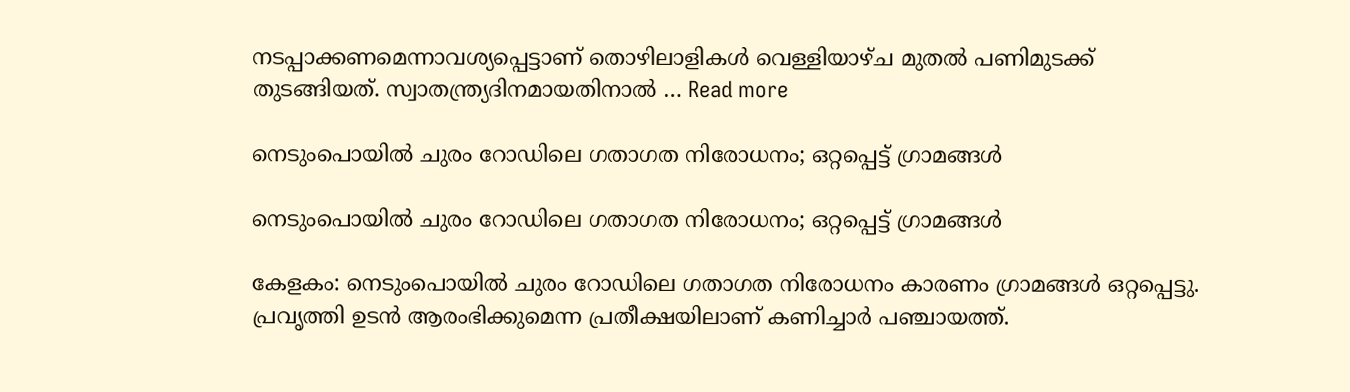നടപ്പാക്കണമെന്നാവശ്യപ്പെട്ടാണ് തൊഴിലാളികൾ വെള്ളിയാഴ്ച മുതൽ പണിമുടക്ക് തുടങ്ങിയത്. സ്വാതന്ത്ര്യദിനമായതിനാൽ … Read more

നെടുംപൊയിൽ ചുരം റോഡിലെ ഗതാഗത നിരോധനം; ഒറ്റപ്പെട്ട് ഗ്രാമങ്ങൾ

നെടുംപൊയിൽ ചുരം റോഡിലെ ഗതാഗത നിരോധനം; ഒറ്റപ്പെട്ട് ഗ്രാമങ്ങൾ

കേളകം: നെടുംപൊയിൽ ചുരം റോഡിലെ ഗതാഗത നിരോധനം കാരണം ഗ്രാമങ്ങൾ ഒറ്റപ്പെട്ടു. പ്രവൃത്തി ഉടൻ ആരംഭിക്കുമെന്ന പ്രതീക്ഷയിലാണ് കണിച്ചാർ പഞ്ചായത്ത്.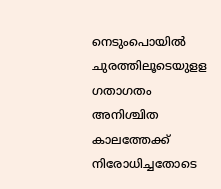നെടുംപൊയില്‍ ചുരത്തിലൂടെയുളള ഗതാഗതം അനിശ്ചിത കാലത്തേക്ക് നിരോധിച്ചതോടെ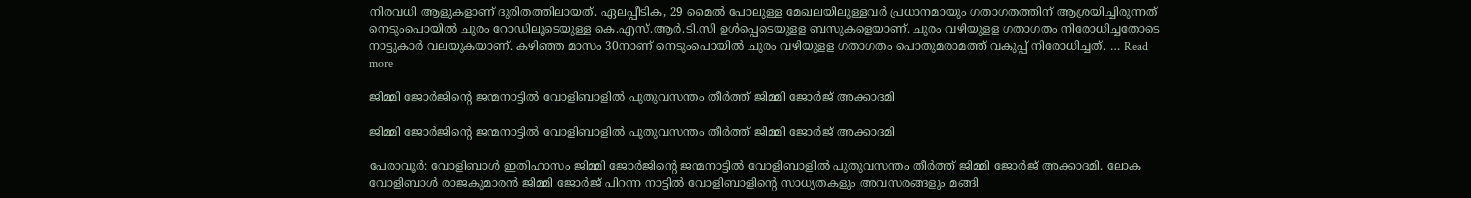നിരവധി ആളുകളാണ് ദുരിതത്തിലായത്. ഏലപ്പീടിക, 29 മൈൽ പോലുള്ള മേഖലയിലുള്ളവര്‍ പ്രധാനമായും ഗതാഗതത്തിന് ആശ്രയിച്ചിരുന്നത് നെടുംപൊയില്‍ ചുരം റോഡിലൂടെയുള്ള കെ.എസ്.ആര്‍.ടി.സി ഉള്‍പ്പെടെയുളള ബസുകളെയാണ്. ചുരം വഴിയുളള ഗതാഗതം നിരോധിച്ചതോടെ നാട്ടുകാർ വലയുകയാണ്. കഴിഞ്ഞ മാസം 30നാണ് നെടുംപൊയില്‍ ചുരം വഴിയുളള ഗതാഗതം പൊതുമരാമത്ത് വകുപ്പ് നിരോധിച്ചത്. … Read more

ജിമ്മി ജോർജിന്‍റെ ജന്മനാട്ടിൽ വോളിബാളിൽ പുതുവസന്തം തീർത്ത് ജിമ്മി ജോർജ് അക്കാദമി

ജിമ്മി ജോർജിന്‍റെ ജന്മനാട്ടിൽ വോളിബാളിൽ പുതുവസന്തം തീർത്ത് ജിമ്മി ജോർജ് അക്കാദമി

പേരാവൂർ: വോളിബാൾ ഇതിഹാസം ജിമ്മി ജോർജിന്‍റെ ജന്മനാട്ടിൽ വോളിബാളിൽ പുതുവസന്തം തീർത്ത് ജിമ്മി ജോർജ് അക്കാദമി. ലോക വോളിബാൾ രാജകുമാരൻ ജിമ്മി ജോർജ് പിറന്ന നാട്ടിൽ വോളിബാളിന്റെ സാധ്യതകളും അവസരങ്ങളും മങ്ങി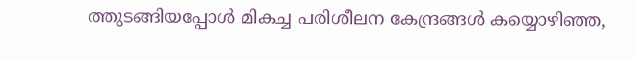ത്തുടങ്ങിയപ്പോൾ മികച്ച പരിശീലന കേന്ദ്രങ്ങൾ കയ്യൊഴിഞ്ഞ,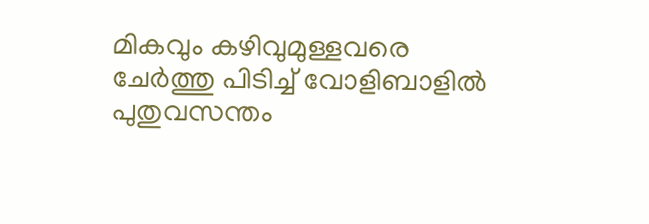മികവും കഴിവുമുള്ളവരെ ചേർത്തു പിടിച്ച് വോളിബാളിൽ പുതുവസന്തം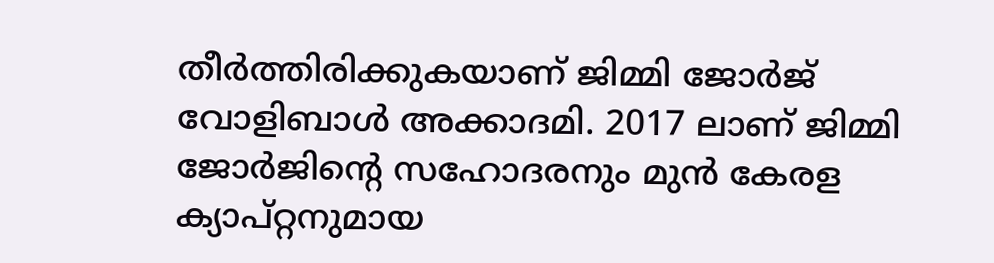തീർത്തിരിക്കുകയാണ് ജിമ്മി ജോർജ് വോളിബാൾ അക്കാദമി. 2017 ലാണ് ജിമ്മി ജോർജിന്റെ സഹോദരനും മുൻ കേരള ക്യാപ്റ്റനുമായ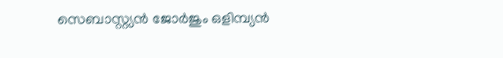സെബാസ്റ്റ്യൻ ജോർജും ഒളിമ്പ്യൻ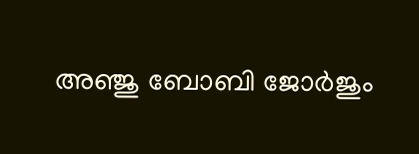അഞ്ജു ബോബി ജോർജും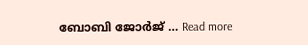ബോബി ജോർജ് … Read more